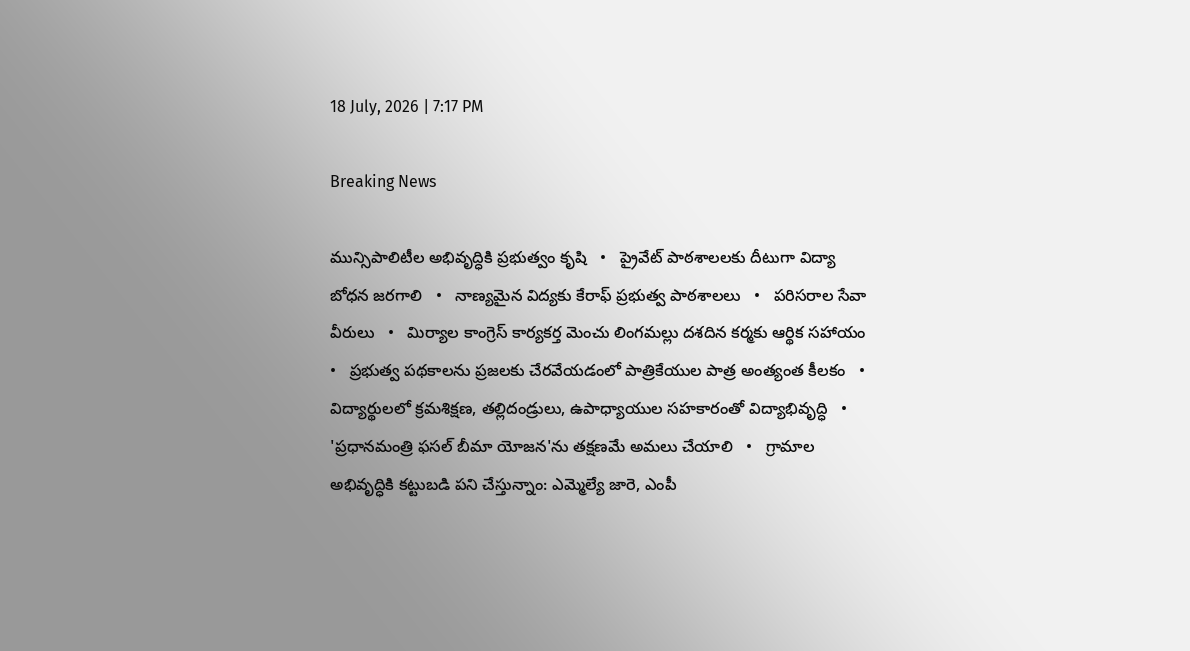18 July, 2026 | 7:17 PM

Breaking News

మున్సిపాలిటీల అభివృద్ధికి ప్రభుత్వం కృషి   •   ప్రైవేట్ పాఠశాలలకు దీటుగా విద్యా బోధన జరగాలి   •   నాణ్యమైన విద్యకు కేరాఫ్ ప్రభుత్వ పాఠశాలలు   •   పరిసరాల సేవా వీరులు   •   మిర్యాల కాంగ్రెస్ కార్యకర్త మెంచు లింగమల్లు దశదిన కర్మకు ఆర్థిక సహాయం   •   ప్రభుత్వ పథకాలను ప్రజలకు చేరవేయడంలో పాత్రికేయుల పాత్ర అంత్యంత కీలకం   •   విద్యార్థులలో క్రమశిక్షణ, తల్లిదండ్రులు, ఉపాధ్యాయుల సహకారంతో విద్యాభివృద్ధి   •   'ప్రధానమంత్రి ఫసల్ బీమా యోజన'ను తక్షణమే అమలు చేయాలి   •   గ్రామాల అభివృద్ధికి కట్టుబడి పని చేస్తున్నాం: ఎమ్మెల్యే జారె, ఎంపీ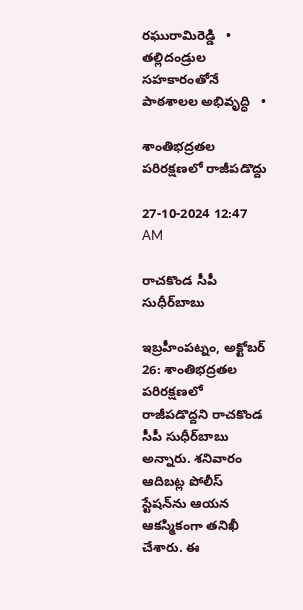రఘురామిరెడ్డి   •   తల్లిదండ్రుల సహకారంతోనే పాఠశాలల అభివృద్ధి   •

శాంతిభద్రతల పరిరక్షణలో రాజీపడొద్దు

27-10-2024 12:47 AM

రాచకొండ సీపీ సుధీర్‌బాబు

ఇబ్రహీంపట్నం, అక్టోబర్ 26: శాంతిభద్రతల పరిరక్షణలో రాజీపడొద్దని రాచకొండ సీపీ సుధీర్‌బాబు అన్నారు. శనివారం ఆదిబట్ల పోలీస్ స్టేషన్‌ను ఆయన ఆకస్మికంగా తనిఖీ చేశారు. ఈ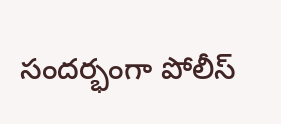సందర్భంగా పోలీస్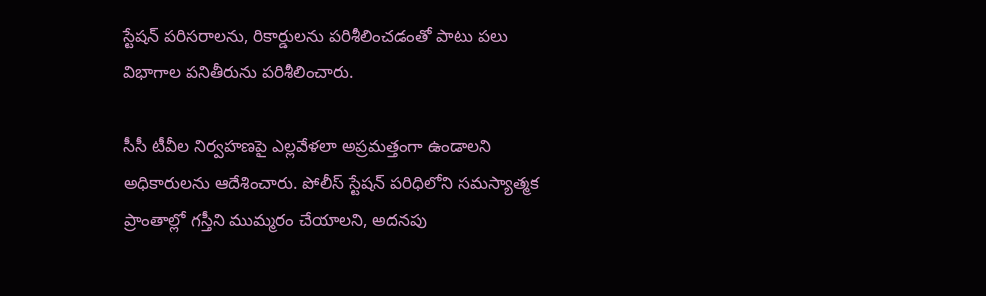స్టేషన్ పరిసరాలను, రికార్డులను పరిశీలించడంతో పాటు పలు విభాగాల పనితీరును పరిశీలించారు.

సీసీ టీవీల నిర్వహణపై ఎల్లవేళలా అప్రమత్తంగా ఉండాలని అధికారులను ఆదేశించారు. పోలీస్ స్టేషన్ పరిధిలోని సమస్యాత్మక ప్రాంతాల్లో గస్తీని ముమ్మరం చేయాలని, అదనపు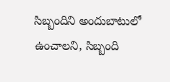సిబ్బందిని అందుబాటులో ఉంచాలని, సిబ్బంది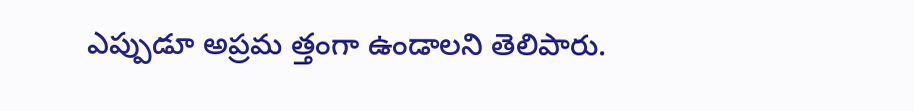ఎప్పుడూ అప్రమ త్తంగా ఉండాలని తెలిపారు.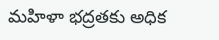మహిళా భద్రతకు అధిక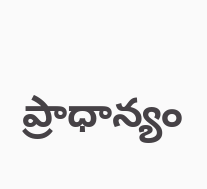ప్రాధాన్యం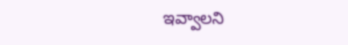ఇవ్వాలని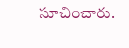సూచించారు.